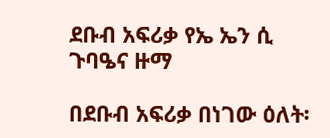ደቡብ አፍሪቃ የኤ ኤን ሲ ጉባዔና ዙማ

በደቡብ አፍሪቃ በነገው ዕለት፡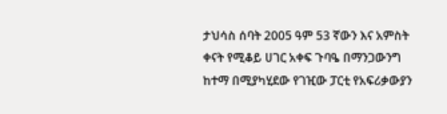ታህሳስ ሰባት 2005 ዓም 53 ኛውን እና አምስት ቀናት የሚቆይ ሀገር አቀፍ ጉባዔ በማንጋውንግ ከተማ በሚያካሂደው የገዢው ፓርቲ የአፍሪቃውያን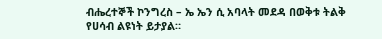ብሔረተኞች ኮንግረስ – ኤ ኤን ሲ አባላት መደዳ በወቅቱ ትልቅ የሀሳብ ልዩነት ይታያል።